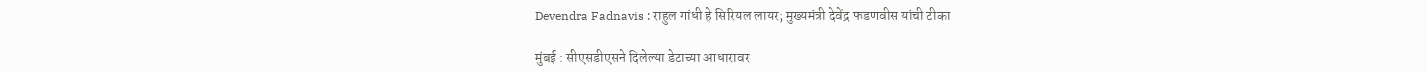Devendra Fadnavis : राहुल गांधी हे सिरियल लायर; मुख्यमंत्री देवेंद्र फडणवीस यांची टीका

मुंबई : सीएसडीएसने दिलेल्या डेटाच्या आधारावर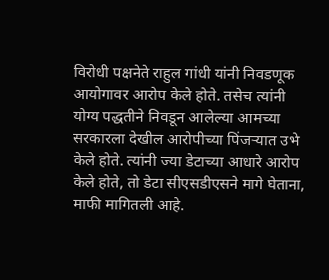विरोधी पक्षनेते राहुल गांधी यांनी निवडणूक आयोगावर आरोप केले होते. तसेच त्यांनी योग्य पद्धतीने निवडून आलेल्या आमच्या सरकारला देखील आरोपीच्या पिंजऱ्यात उभे केले होते. त्यांनी ज्या डेटाच्या आधारे आरोप केले होते, तो डेटा सीएसडीएसने मागे घेताना, माफी मागितली आहे.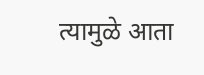त्यामुळे आता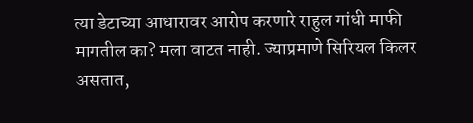त्या डेटाच्या आधारावर आरोप करणारे राहुल गांधी माफी मागतील का? मला वाटत नाही. ज्याप्रमाणे सिरियल किलर असतात,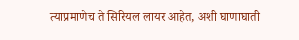त्याप्रमाणेच ते सिरियल लायर आहेत, अशी घाणाघाती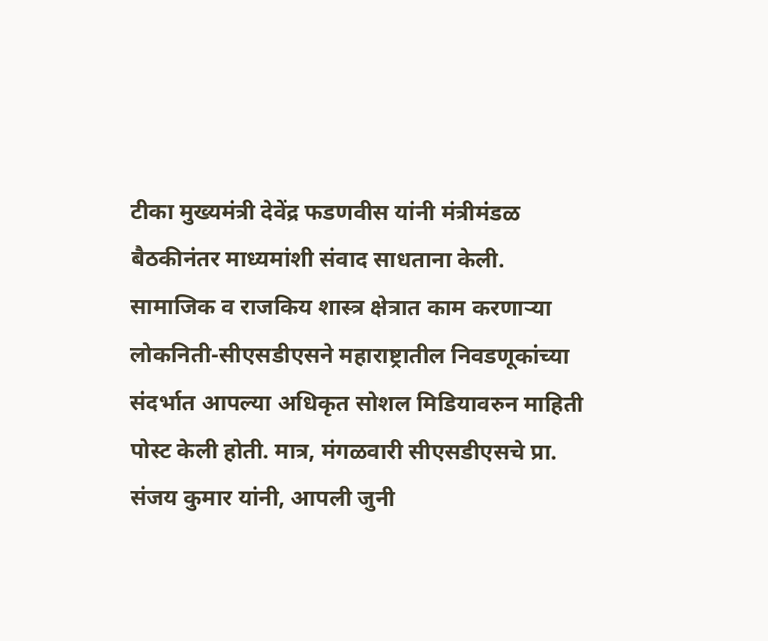टीका मुख्यमंत्री देवेंद्र फडणवीस यांनी मंत्रीमंडळ बैठकीनंतर माध्यमांशी संवाद साधताना केली.
सामाजिक व राजकिय शास्त्र क्षेत्रात काम करणाऱ्या लोकनिती-सीएसडीएसने महाराष्ट्रातील निवडणूकांच्या संदर्भात आपल्या अधिकृत सोशल मिडियावरुन माहिती पोस्ट केली होती. मात्र, मंगळवारी सीएसडीएसचे प्रा. संजय कुमार यांनी, आपली जुनी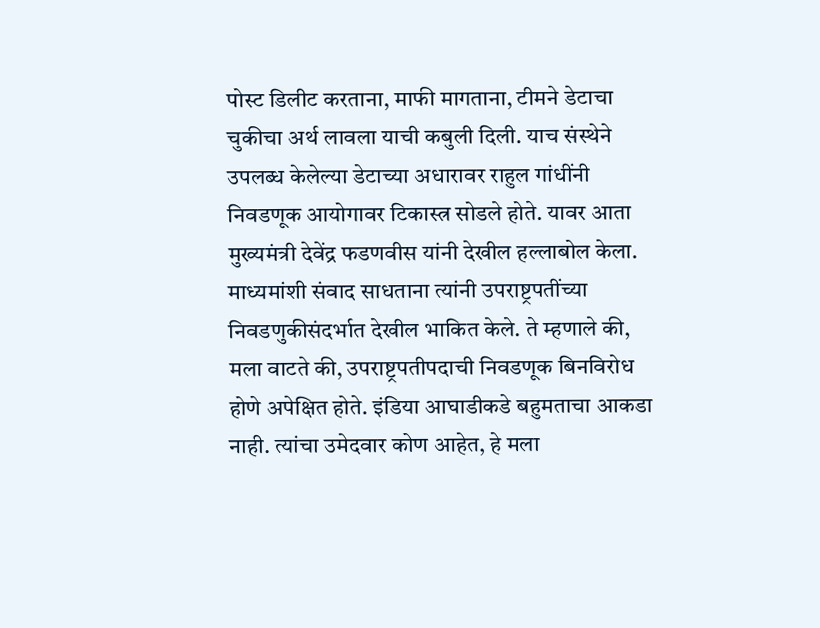पोस्ट डिलीट करताना, माफी मागताना, टीमने डेटाचा चुकीचा अर्थ लावला याची कबुली दिली. याच संस्थेने उपलब्ध केलेल्या डेटाच्या अधारावर राहुल गांधींनी निवडणूक आयोगावर टिकास्त्र सोडले होते. यावर आता मुख्यमंत्री देवेंद्र फडणवीस यांनी देखील हल्लाबोल केला.
माध्यमांशी संवाद साधताना त्यांनी उपराष्ट्रपतींच्या निवडणुकीसंदर्भात देखील भाकित केले. ते म्हणाले की, मला वाटते की, उपराष्ट्रपतीपदाची निवडणूक बिनविरोध होणे अपेक्षित होते. इंडिया आघाडीकडे बहुमताचा आकडा नाही. त्यांचा उमेदवार कोण आहेत, हे मला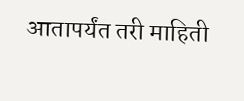आतापर्यंत तरी माहिती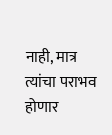नाही, मात्र त्यांचा पराभव होणार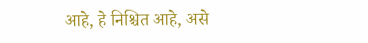आहे, हे निश्चित आहे, असे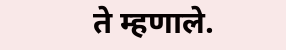ते म्हणाले.